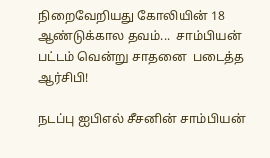நிறைவேறியது கோலியின் 18 ஆண்டுக்கால தவம்...  சாம்பியன் பட்டம் வென்று சாதனை  படைத்த ஆர்சிபி!

நடப்பு ஐபிஎல் சீசனின் சாம்பியன்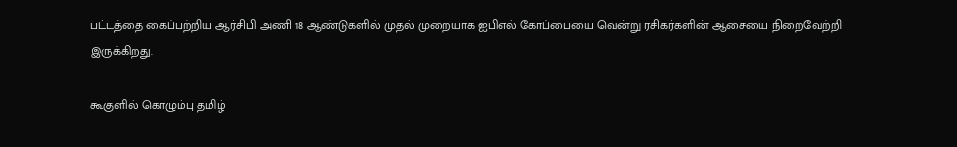பட்டத்தை கைப்பற்றிய ஆர்சிபி அணி 18 ஆண்டுகளில் முதல் முறையாக ஐபிஎல் கோப்பையை வென்று ரசிகர்களின் ஆசையை நிறைவேற்றி இருக்கிறது.

கூகுளில் கொழும்பு தமிழ்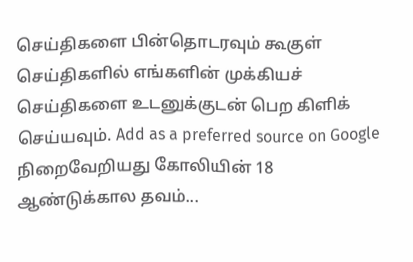செய்திகளை பின்தொடரவும் கூகுள் செய்திகளில் எங்களின் முக்கியச் செய்திகளை உடனுக்குடன் பெற கிளிக் செய்யவும். Add as a preferred source on Google
நிறைவேறியது கோலியின் 18 ஆண்டுக்கால தவம்...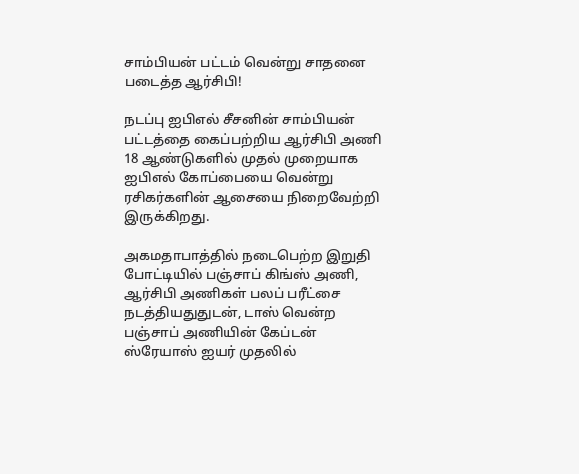சாம்பியன் பட்டம் வென்று சாதனை  படைத்த ஆர்சிபி!

நடப்பு ஐபிஎல் சீசனின் சாம்பியன் பட்டத்தை கைப்பற்றிய ஆர்சிபி அணி 18 ஆண்டுகளில் முதல் முறையாக ஐபிஎல் கோப்பையை வென்று ரசிகர்களின் ஆசையை நிறைவேற்றி இருக்கிறது.

அகமதாபாத்தில் நடைபெற்ற இறுதி போட்டியில் பஞ்சாப் கிங்ஸ் அணி, ஆர்சிபி அணிகள் பலப் பரீட்சை நடத்தியதுதுடன், டாஸ் வென்ற பஞ்சாப் அணியின் கேப்டன் ஸ்ரேயாஸ் ஐயர் முதலில்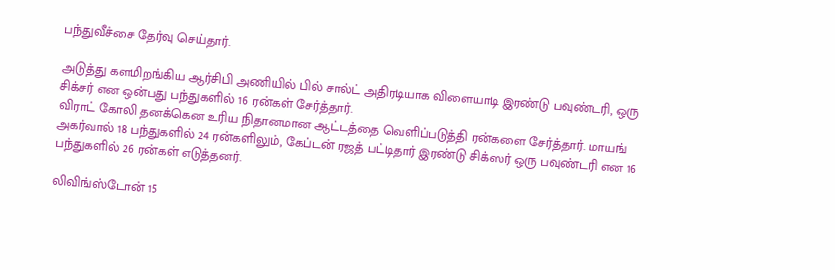பந்துவீச்சை தேர்வு செய்தார்.

அடுத்து களமிறங்கிய ஆர்சிபி அணியில் பில் சால்ட் அதிரடியாக விளையாடி இரண்டு பவுண்டரி, ஒரு சிக்சர் என ஒன்பது பந்துகளில் 16 ரன்கள் சேர்த்தார்.
விராட் கோலி தனக்கென உரிய நிதானமான ஆட்டத்தை வெளிப்படுத்தி ரன்களை சேர்த்தார். மாயங் அகர்வால் 18 பந்துகளில் 24 ரன்களிலும், கேப்டன் ரஜத் பட்டிதார் இரண்டு சிக்ஸர் ஒரு பவுண்டரி என 16 பந்துகளில் 26 ரன்கள் எடுத்தனர்.

லிவிங்ஸ்டோன் 15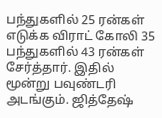பந்துகளில் 25 ரன்கள் எடுக்க விராட் கோலி 35 பந்துகளில் 43 ரன்கள் சேர்த்தார். இதில் மூன்று பவுண்டரி அடங்கும். ஜித்தேஷ்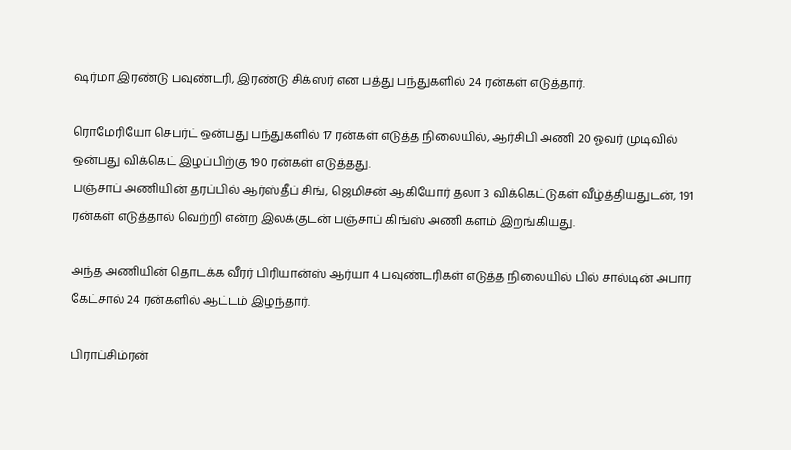ஷர்மா இரண்டு பவுண்டரி, இரண்டு சிக்ஸர் என பத்து பந்துகளில் 24 ரன்கள் எடுத்தார்.

ரொமேரியோ செபர்ட் ஒன்பது பந்துகளில் 17 ரன்கள் எடுத்த நிலையில், ஆர்சிபி அணி 20 ஓவர் முடிவில் ஒன்பது விக்கெட் இழப்பிற்கு 190 ரன்கள் எடுத்தது.
பஞ்சாப் அணியின் தரப்பில் ஆர்ஸ்தீப் சிங், ஜெமிசன் ஆகியோர் தலா 3 விக்கெட்டுகள் வீழ்த்தியதுடன், 191 ரன்கள் எடுத்தால் வெற்றி என்ற இலக்குடன் பஞ்சாப் கிங்ஸ் அணி களம் இறங்கியது.

அந்த அணியின் தொடக்க வீரர் பிரியான்ஸ் ஆர்யா 4 பவுண்டரிகள் எடுத்த நிலையில் பில் சால்டின் அபார கேட்சால் 24 ரன்களில் ஆட்டம் இழந்தார்.

பிராப்சிம்ரன்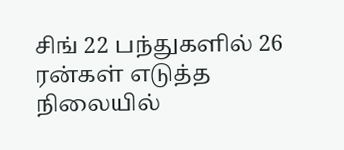சிங் 22 பந்துகளில் 26 ரன்கள் எடுத்த நிலையில்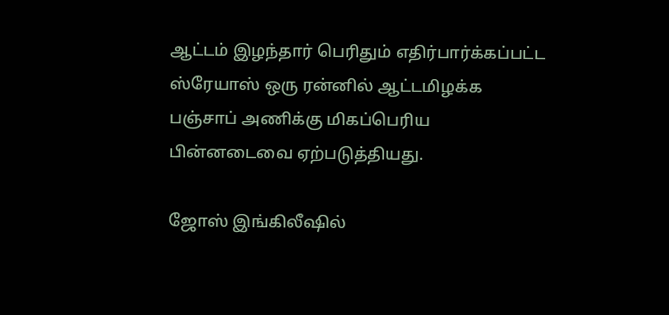ஆட்டம் இழந்தார் பெரிதும் எதிர்பார்க்கப்பட்ட ஸ்ரேயாஸ் ஒரு ரன்னில் ஆட்டமிழக்க பஞ்சாப் அணிக்கு மிகப்பெரிய பின்னடைவை ஏற்படுத்தியது.

ஜோஸ் இங்கிலீஷில்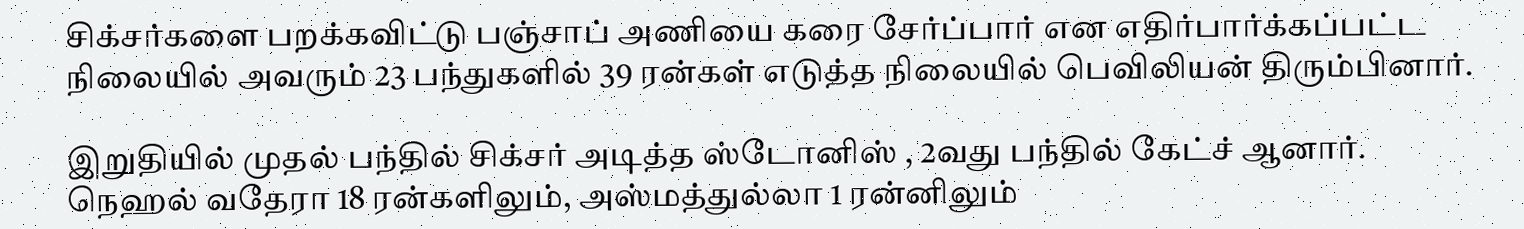சிக்சர்களை பறக்கவிட்டு பஞ்சாப் அணியை கரை சேர்ப்பார் என எதிர்பார்க்கப்பட்ட நிலையில் அவரும் 23 பந்துகளில் 39 ரன்கள் எடுத்த நிலையில் பெவிலியன் திரும்பினார்.

இறுதியில் முதல் பந்தில் சிக்சர் அடித்த ஸ்டோனிஸ் , 2வது பந்தில் கேட்ச் ஆனார். நெஹல் வதேரா 18 ரன்களிலும், அஸ்மத்துல்லா 1 ரன்னிலும்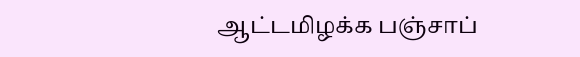ஆட்டமிழக்க பஞ்சாப்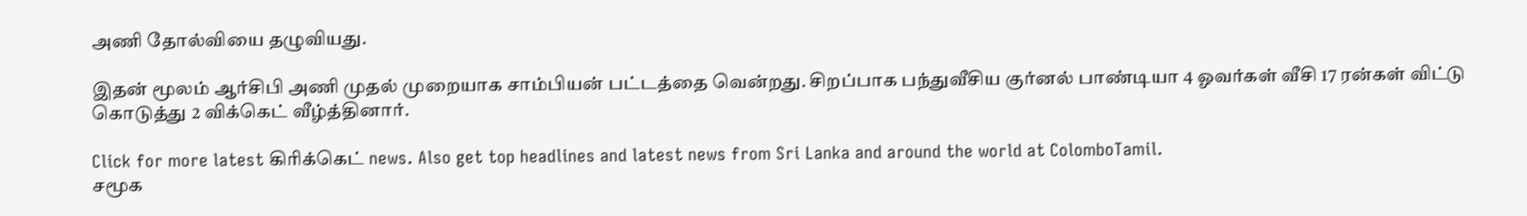அணி தோல்வியை தழுவியது.

இதன் மூலம் ஆர்சிபி அணி முதல் முறையாக சாம்பியன் பட்டத்தை வென்றது. சிறப்பாக பந்துவீசிய குர்னல் பாண்டியா 4 ஓவர்கள் வீசி 17 ரன்கள் விட்டு கொடுத்து 2 விக்கெட் வீழ்த்தினார்.

Click for more latest கிரிக்கெட் news. Also get top headlines and latest news from Sri Lanka and around the world at ColomboTamil.
சமூக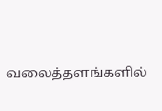வலைத்தளங்களில்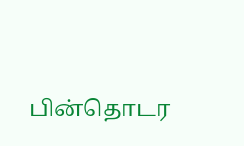பின்தொடர